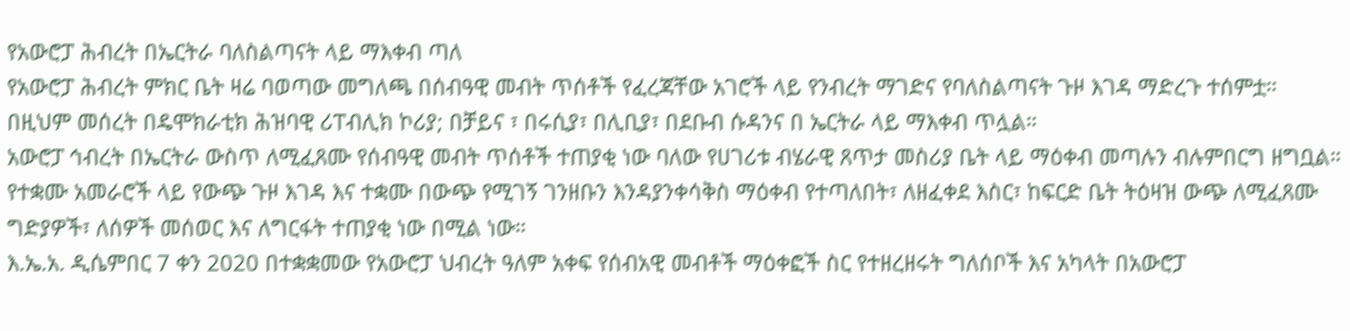የአውሮፓ ሕብረት በኤርትራ ባለስልጣናት ላይ ማእቀብ ጣለ
የአውሮፓ ሕብረት ምክር ቤት ዛሬ ባወጣው መግለጫ በሰብዓዊ መብት ጥሰቶች የፈረጃቸው አገሮች ላይ የንብረት ማገድና የባለስልጣናት ጉዞ እገዳ ማድረጉ ተሰምቷ። በዚህም መሰረት በዴሞክራቲክ ሕዝባዊ ሪፐብሊክ ኮሪያ; በቻይና ፣ በሩሲያ፣ በሊቢያ፣ በደቡብ ሱዳንና በ ኤርትራ ላይ ማእቀብ ጥሏል።
አውሮፓ ኅብረት በኤርትራ ውስጥ ለሚፈጸሙ የሰብዓዊ መብት ጥሰቶች ተጠያቂ ነው ባለው የሀገሪቱ ብሄራዊ ጸጥታ መስሪያ ቤት ላይ ማዕቀብ መጣሉን ብሉምበርግ ዘግቧል። የተቋሙ አመራሮች ላይ የውጭ ጉዞ እገዳ እና ተቋሙ በውጭ የሚገኝ ገንዘቡን እንዳያንቀሳቅስ ማዕቀብ የተጣለበት፣ ለዘፈቀደ እስር፣ ከፍርድ ቤት ትዕዛዝ ውጭ ለሚፈጸሙ ግድያዎች፣ ለሰዎች መሰወር እና ለግርፋት ተጠያቂ ነው በሚል ነው።
እ.ኤ.አ. ዲሴምበር 7 ቀን 2020 በተቋቋመው የአውሮፓ ህብረት ዓለም አቀፍ የሰብአዊ መብቶች ማዕቀፎች ስር የተዘረዘሩት ግለሰቦች እና አካላት በአውሮፓ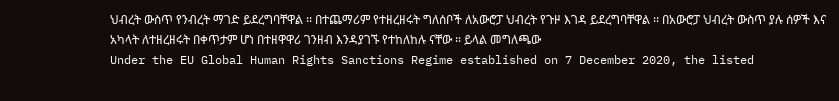ህብረት ውስጥ የንብረት ማገድ ይደረግባቸዋል ፡፡ በተጨማሪም የተዘረዘሩት ግለሰቦች ለአውሮፓ ህብረት የጉዞ እገዳ ይደረግባቸዋል ፡፡ በአውሮፓ ህብረት ውስጥ ያሉ ሰዎች እና አካላት ለተዘረዘሩት በቀጥታም ሆነ በተዘዋዋሪ ገንዘብ እንዳያገኙ የተከለከሉ ናቸው ፡፡ ይላል መግለጫው
Under the EU Global Human Rights Sanctions Regime established on 7 December 2020, the listed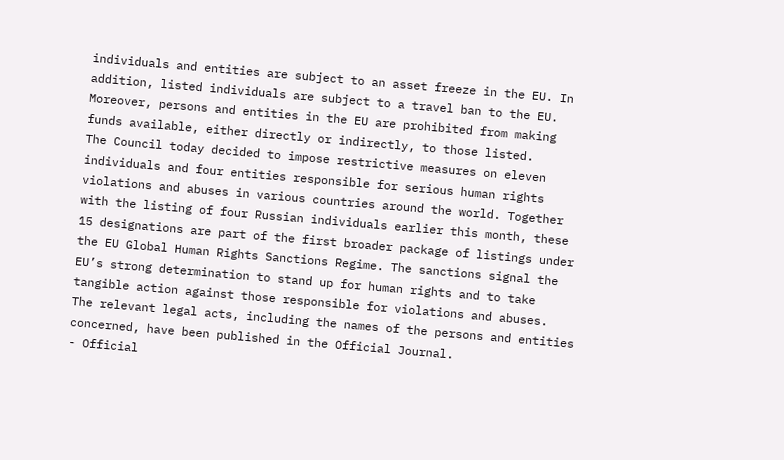individuals and entities are subject to an asset freeze in the EU. In addition, listed individuals are subject to a travel ban to the EU. Moreover, persons and entities in the EU are prohibited from making funds available, either directly or indirectly, to those listed.
The Council today decided to impose restrictive measures on eleven individuals and four entities responsible for serious human rights violations and abuses in various countries around the world. Together with the listing of four Russian individuals earlier this month, these 15 designations are part of the first broader package of listings under the EU Global Human Rights Sanctions Regime. The sanctions signal the EU’s strong determination to stand up for human rights and to take tangible action against those responsible for violations and abuses.
The relevant legal acts, including the names of the persons and entities concerned, have been published in the Official Journal.
- Official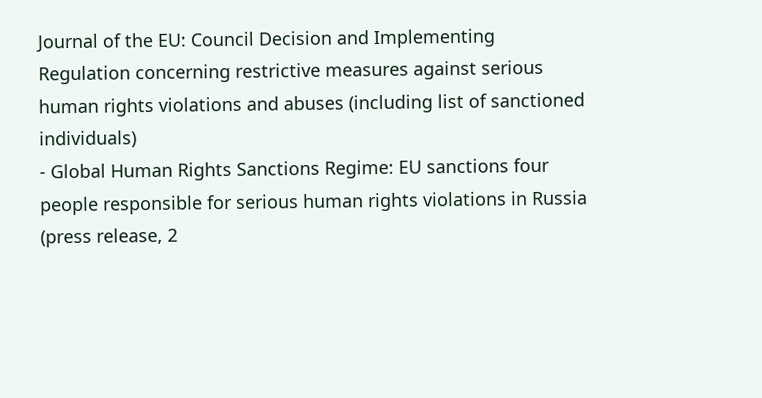Journal of the EU: Council Decision and Implementing Regulation concerning restrictive measures against serious human rights violations and abuses (including list of sanctioned individuals)
- Global Human Rights Sanctions Regime: EU sanctions four people responsible for serious human rights violations in Russia (press release, 2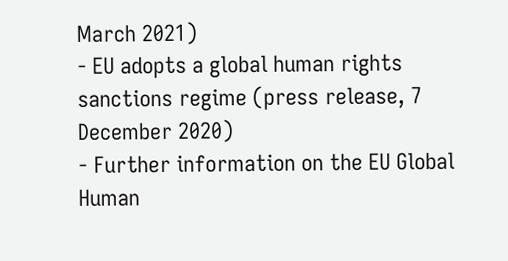March 2021)
- EU adopts a global human rights sanctions regime (press release, 7 December 2020)
- Further information on the EU Global Human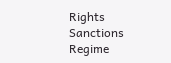Rights Sanctions Regime